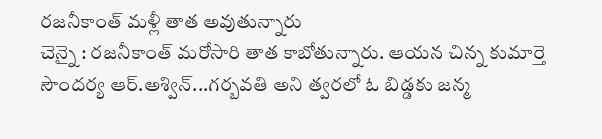రజనీకాంత్ మళ్లీ తాత అవుతున్నారు
చెన్నై : రజనీకాంత్ మరోసారి తాత కాబోతున్నారు. ఆయన చిన్న కుమార్తె సౌందర్య ఆర్.అశ్విన్...గర్బవతి అని త్వరలో ఓ బిడ్డకు జన్మ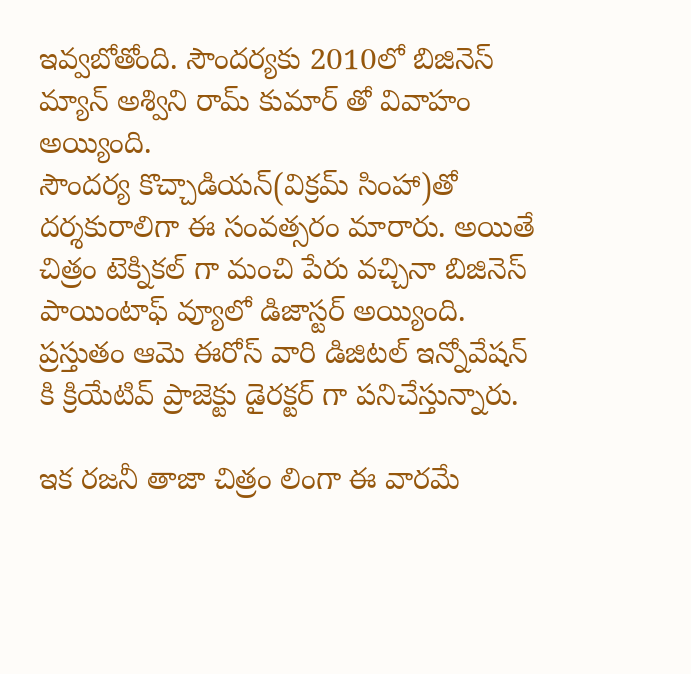ఇవ్వబోతోంది. సౌందర్యకు 2010లో బిజినెస్ మ్యాన్ అశ్విని రామ్ కుమార్ తో వివాహం అయ్యింది.
సౌందర్య కొచ్చాడియన్(విక్రమ్ సింహా)తో దర్శకురాలిగా ఈ సంవత్సరం మారారు. అయితే చిత్రం టెక్నికల్ గా మంచి పేరు వచ్చినా బిజినెస్ పాయింటాఫ్ వ్యూలో డిజాస్టర్ అయ్యింది. ప్రస్తుతం ఆమె ఈరోస్ వారి డిజిటల్ ఇన్నోవేషన్ కి క్రియేటివ్ ప్రాజెక్టు డైరక్టర్ గా పనిచేస్తున్నారు.

ఇక రజనీ తాజా చిత్రం లింగా ఈ వారమే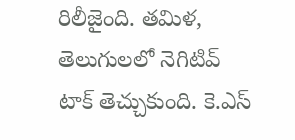రిలీజైంది. తమిళ, తెలుగులలో నెగిటివ్ టాక్ తెచ్చుకుంది. కె.ఎస్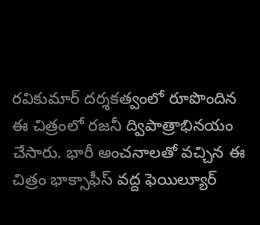రవికుమార్ దర్శకత్వంలో రూపొందిన ఈ చిత్రంలో రజనీ ద్విపాత్రాభినయం చేసారు. భారీ అంచనాలతో వచ్చిన ఈ చిత్రం భాక్సాఫీస్ వద్ద ఫెయిల్యూర్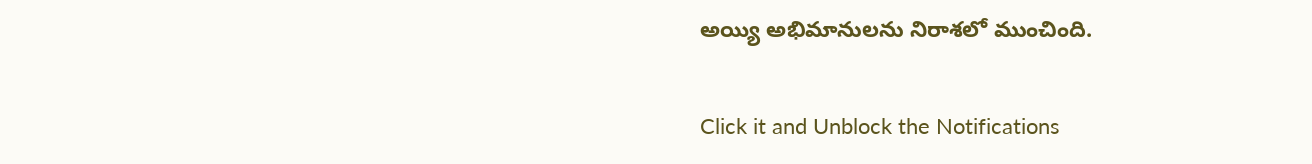అయ్యి అభిమానులను నిరాశలో ముంచింది.


Click it and Unblock the Notifications